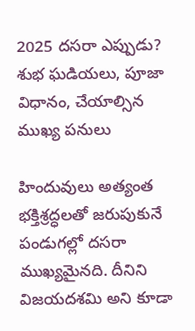2025 దసరా ఎప్పుడు? శుభ ఘడియలు, పూజా విధానం, చేయాల్సిన ముఖ్య పనులు

హిందువులు అత్యంత భక్తిశ్రద్ధలతో జరుపుకునే పండుగల్లో దసరా ముఖ్యమైనది. దీనిని విజయదశమి అని కూడా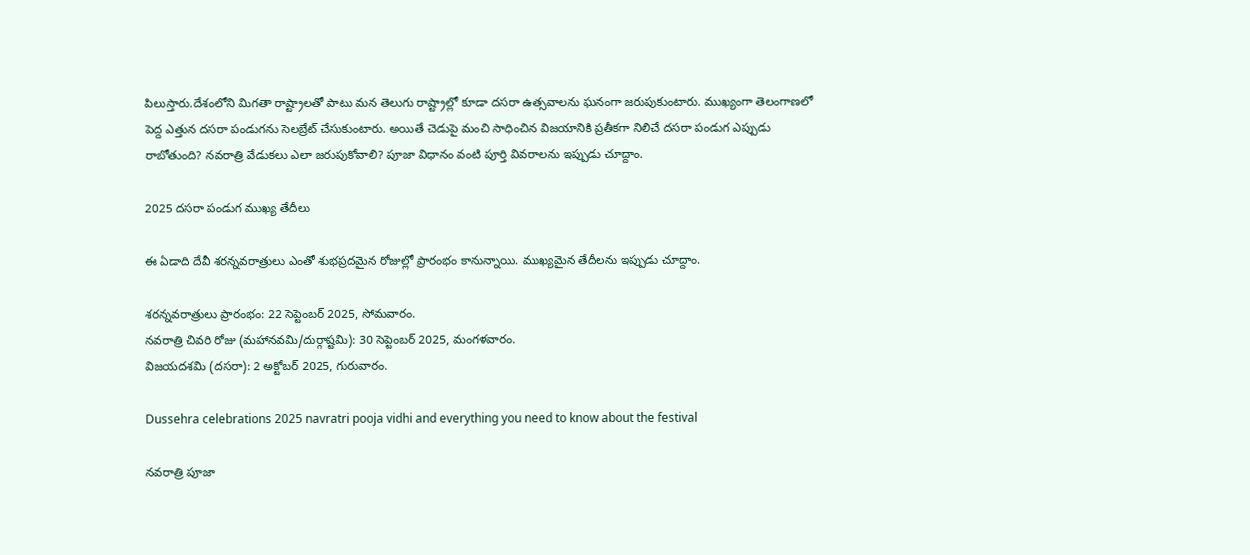పిలుస్తారు.దేశంలోని మిగతా రాష్ట్రాలతో పాటు మన తెలుగు రాష్ట్రాల్లో కూడా దసరా ఉత్సవాలను ఘనంగా జరుపుకుంటారు. ముఖ్యంగా తెలంగాణలో పెద్ద ఎత్తున దసరా పండుగను సెలబ్రేట్ చేసుకుంటారు. అయితే చెడుపై మంచి సాధించిన విజయానికి ప్రతీకగా నిలిచే దసరా పండుగ ఎప్పుడు రాబోతుంది? నవరాత్రి వేడుకలు ఎలా జరుపుకోవాలి? పూజా విధానం వంటి పూర్తి వివరాలను ఇప్పుడు చూద్దాం.

2025 దసరా పండుగ ముఖ్య తేదీలు

ఈ ఏడాది దేవీ శరన్నవరాత్రులు ఎంతో శుభప్రదమైన రోజుల్లో ప్రారంభం కానున్నాయి. ముఖ్యమైన తేదీలను ఇప్పుడు చూద్దాం.

శరన్నవరాత్రులు ప్రారంభం: 22 సెప్టెంబర్ 2025, సోమవారం.
నవరాత్రి చివరి రోజు (మహానవమి/దుర్గాష్టమి): 30 సెప్టెంబర్ 2025, మంగళవారం.
విజయదశమి (దసరా): 2 అక్టోబర్ 2025, గురువారం.

Dussehra celebrations 2025 navratri pooja vidhi and everything you need to know about the festival

నవరాత్రి పూజా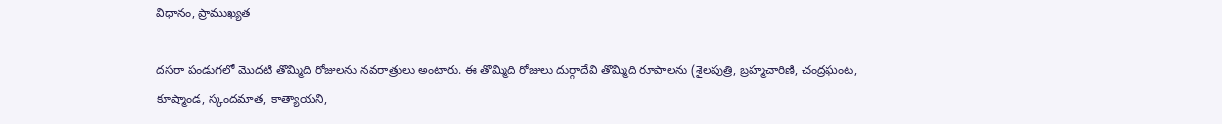విధానం, ప్రాముఖ్యత

దసరా పండుగలో మొదటి తొమ్మిది రోజులను నవరాత్రులు అంటారు. ఈ తొమ్మిది రోజులు దుర్గాదేవి తొమ్మిది రూపాలను (శైలపుత్రి, బ్రహ్మచారిణి, చంద్రఘంట, కూష్మాండ, స్కందమాత, కాత్యాయని,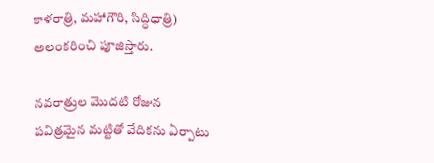కాళరాత్రి, మహాగౌరి, సిద్ధిధాత్రి) అలంకరించి పూజిస్తారు.

నవరాత్రుల మొదటి రోజున పవిత్రమైన మట్టితో వేదికను ఏర్పాటు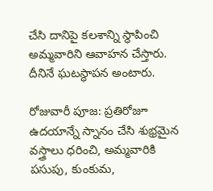చేసి దానిపై కలశాన్ని స్థాపించి అమ్మవారిని ఆవాహన చేస్తారు. దీనినే ఘటస్థాపన అంటారు.

రోజువారీ పూజ: ప్రతిరోజూ ఉదయాన్నే స్నానం చేసి శుభ్రమైన వస్త్రాలు ధరించి, అమ్మవారికి పసుపు, కుంకుమ,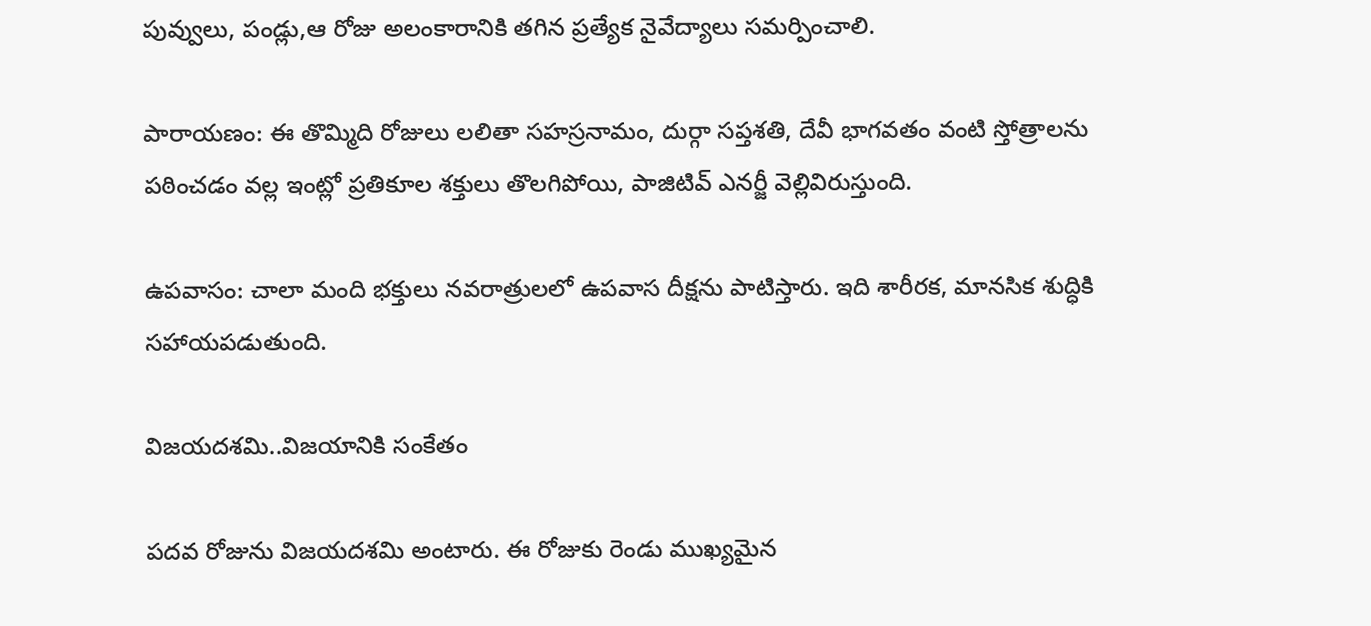పువ్వులు, పండ్లు,ఆ రోజు అలంకారానికి తగిన ప్రత్యేక నైవేద్యాలు సమర్పించాలి.

పారాయణం: ఈ తొమ్మిది రోజులు లలితా సహస్రనామం, దుర్గా సప్తశతి, దేవీ భాగవతం వంటి స్తోత్రాలను పఠించడం వల్ల ఇంట్లో ప్రతికూల శక్తులు తొలగిపోయి, పాజిటివ్ ఎనర్జీ వెల్లివిరుస్తుంది.

ఉపవాసం: చాలా మంది భక్తులు నవరాత్రులలో ఉపవాస దీక్షను పాటిస్తారు. ఇది శారీరక, మానసిక శుద్ధికి సహాయపడుతుంది.

విజయదశమి..విజయానికి సంకేతం

పదవ రోజును విజయదశమి అంటారు. ఈ రోజుకు రెండు ముఖ్యమైన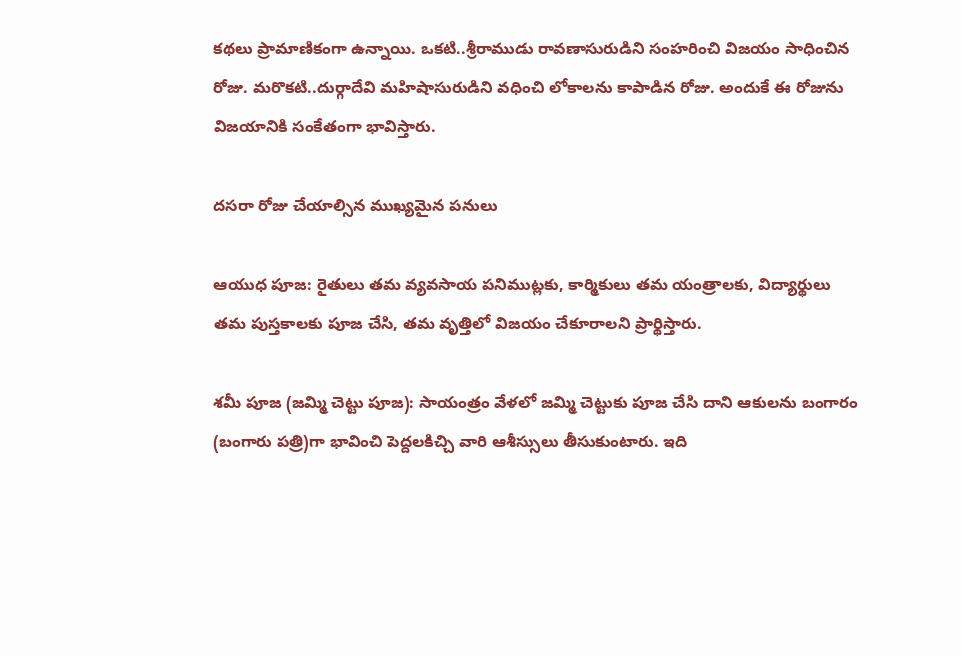కథలు ప్రామాణికంగా ఉన్నాయి. ఒకటి..శ్రీరాముడు రావణాసురుడిని సంహరించి విజయం సాధించిన రోజు. మరొకటి..దుర్గాదేవి మహిషాసురుడిని వధించి లోకాలను కాపాడిన రోజు. అందుకే ఈ రోజును విజయానికి సంకేతంగా భావిస్తారు.

దసరా రోజు చేయాల్సిన ముఖ్యమైన పనులు

ఆయుధ పూజ: రైతులు తమ వ్యవసాయ పనిముట్లకు, కార్మికులు తమ యంత్రాలకు, విద్యార్థులు తమ పుస్తకాలకు పూజ చేసి, తమ వృత్తిలో విజయం చేకూరాలని ప్రార్థిస్తారు.

శమీ పూజ (జమ్మి చెట్టు పూజ): సాయంత్రం వేళలో జమ్మి చెట్టుకు పూజ చేసి దాని ఆకులను బంగారం (బంగారు పత్రి)గా భావించి పెద్దలకిచ్చి వారి ఆశీస్సులు తీసుకుంటారు. ఇది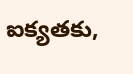ఐక్యతకు,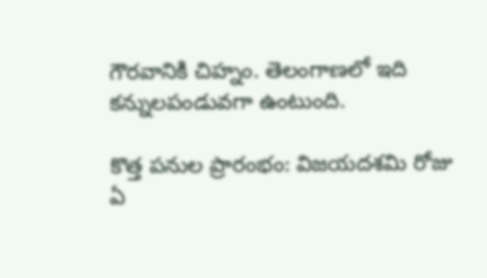గౌరవానికి చిహ్నం. తెలంగాణలో ఇది కన్నులపండువగా ఉంటుంది.

కొత్త పనుల ప్రారంభం: విజయదశమి రోజు ఏ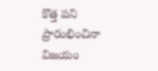కొత్త పని ప్రారంభించినా విజయం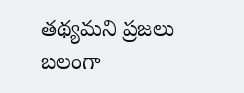తథ్యమని ప్రజలు బలంగా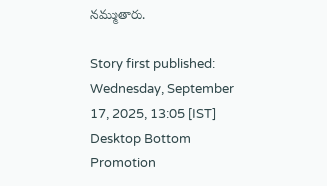నమ్ముతారు.

Story first published: Wednesday, September 17, 2025, 13:05 [IST]
Desktop Bottom Promotion